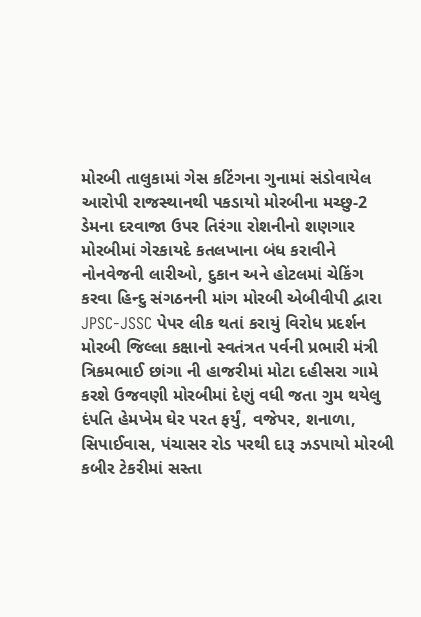મોરબી તાલુકામાં ગેસ કટિંગના ગુનામાં સંડોવાયેલ આરોપી રાજસ્થાનથી પકડાયો મોરબીના મચ્છુ-2 ડેમના દરવાજા ઉપર તિરંગા રોશનીનો શણગાર મોરબીમાં ગેરકાયદે કતલખાના બંધ કરાવીને નોનવેજની લારીઓ, દુકાન અને હોટલમાં ચેકિંગ કરવા હિન્દુ સંગઠનની માંગ મોરબી એબીવીપી દ્વારા JPSC-JSSC પેપર લીક થતાં કરાયું વિરોધ પ્રદર્શન મોરબી જિલ્લા કક્ષાનો સ્વતંત્રત પર્વની પ્રભારી મંત્રી ત્રિકમભાઈ છાંગા ની હાજરીમાં મોટા દહીસરા ગામે કરશે ઉજવણી મોરબીમાં દેણું વધી જતા ગુમ થયેલુ દંપતિ હેમખેમ ઘેર પરત ફર્યું, વજેપર, શનાળા, સિપાઈવાસ, પંચાસર રોડ પરથી દારૂ ઝડપાયો મોરબી કબીર ટેકરીમાં સસ્તા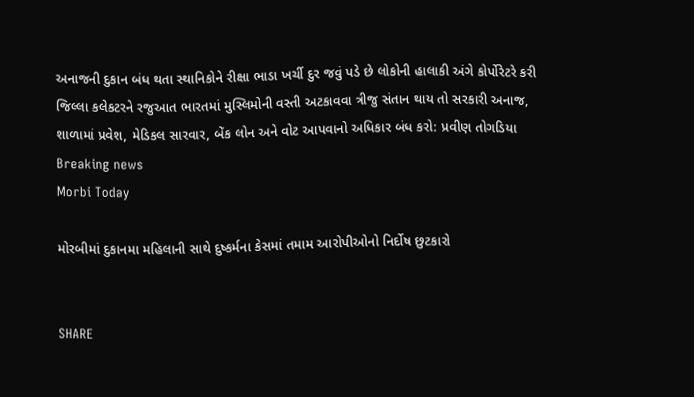અનાજની દુકાન બંધ થતા સ્થાનિકોને રીક્ષા ભાડા ખર્ચી દુર જવું પડે છે લોકોની હાલાકી અંગે કોર્પોરેટરે કરી જિલ્લા કલેકટરને રજુઆત ભારતમાં મુસ્લિમોની વસ્તી અટકાવવા ત્રીજુ સંતાન થાય તો સરકારી અનાજ, શાળામાં પ્રવેશ, મેડિકલ સારવાર, બેંક લોન અને વોટ આપવાનો અધિકાર બંધ કરો: પ્રવીણ તોગડિયા
Breaking news
Morbi Today

મોરબીમાં દુકાનમા મહિલાની સાથે દુષ્કર્મના કેસમાં તમામ આરોપીઓનો નિર્દોષ છુટકારો


SHARE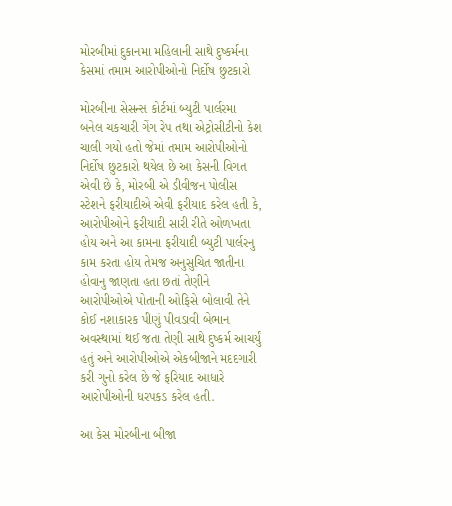મોરબીમાં દુકાનમા મહિલાની સાથે દુષ્કર્મના કેસમાં તમામ આરોપીઓનો નિર્દોષ છુટકારો

મોરબીના સેસન્સ કોર્ટમાં બ્યુટી પાર્લરમા બનેલ ચકચારી ગેંગ રેપ તથા એટ્રોસીટીનો કેશ ચાલી ગયો હતો જેમાં તમામ આરોપીઓનો નિર્દોષ છુટકારો થયેલ છે આ કેસની વિગત એવી છે કે, મોરબી એ ડીવીજન પોલીસ સ્ટેશને ફરીયાદીએ એવી ફરીયાદ કરેલ હતી કે, આરોપીઓને ફરીયાદી સારી રીતે ઓળખતા હોય અને આ કામના ફરીયાદી બ્યુટી પાર્લરનુ કામ કરતા હોય તેમજ અનુસુચિત જાતીના હોવાનુ જાણતા હતા છતાં તેણીને આરોપીઓએ પોતાની ઓફિસે બોલાવી તેને કોઈ નશાકારક પીણું પીવડાવી બેભાન અવસ્થામાં થઈ જતા તેણી સાથે દુષ્કર્મ આચર્યું હતું અને આરોપીઓએ એકબીજાને મદદગારી કરી ગુનો કરેલ છે જે ફરિયાદ આધારે આરોપીઓની ધરપકડ કરેલ હતી.

આ કેસ મોરબીના બીજા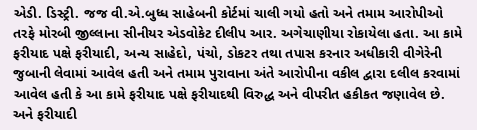એડી. ડિસ્ટ્રી. જજ વી.એ.બુધ્ધ સાહેબની કોર્ટમાં ચાલી ગયો હતો અને તમામ આરોપીઓ તરફે મોરબી જીલ્લાના સીનીયર એડવોકેટ દીલીપ આર. અગેચાણીયા રોકાયેલા હતા. આ કામે ફરીયાદ પક્ષે ફરીયાદી, અન્ય સાહેદો, પંચો, ડોકટર તથા તપાસ કરનાર અધીકારી વીગેરેની જુબાની લેવામાં આવેલ હતી અને તમામ પુરાવાના અંતે આરોપીના વકીલ દ્વારા દલીલ કરવામાં આવેલ હતી કે આ કામે ફરીયાદ પક્ષે ફરીયાદથી વિરુદ્ધ અને વીપરીત હકીકત જણાવેલ છે. અને ફરીયાદી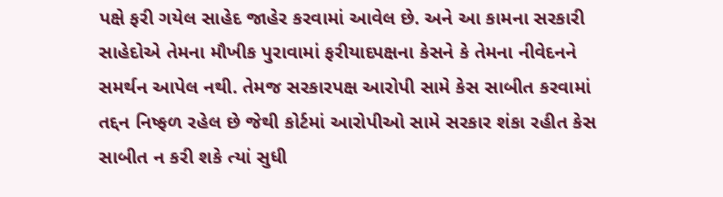પક્ષે ફરી ગયેલ સાહેદ જાહેર કરવામાં આવેલ છે. અને આ કામના સરકારી સાહેદોએ તેમના મૌખીક પુરાવામાં ફરીયાદપક્ષના કેસને કે તેમના નીવેદનને સમર્થન આપેલ નથી. તેમજ સરકારપક્ષ આરોપી સામે કેસ સાબીત કરવામાં તદ્દન નિષ્ફળ રહેલ છે જેથી કોર્ટમાં આરોપીઓ સામે સરકાર શંકા રહીત કેસ સાબીત ન કરી શકે ત્યાં સુધી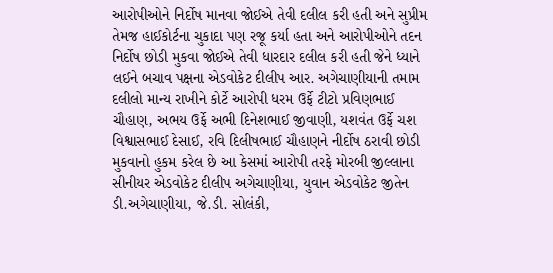આરોપીઓને નિર્દોષ માનવા જોઈએ તેવી દલીલ કરી હતી અને સુપ્રીમ તેમજ હાઈકોર્ટના ચુકાદા પણ રજૂ કર્યા હતા અને આરોપીઓને તદન નિર્દોષ છોડી મુકવા જોઈએ તેવી ધારદાર દલીલ કરી હતી જેને ધ્યાને લઈને બચાવ પક્ષના એડવોકેટ દીલીપ આર. અગેચાણીયાની તમામ દલીલો માન્ય રાખીને કોર્ટે આરોપી ધરમ ઉર્ફે ટીટો પ્રવિણભાઈ ચૌહાણ, અભય ઉર્ફે અભી દિનેશભાઈ જીવાણી, યશવંત ઉર્ફે ચશ વિશ્વાસભાઈ દેસાઈ, રવિ દિલીષભાઈ ચૌહાણને નીર્દોષ ઠરાવી છોડી મુકવાનો હુકમ કરેલ છે આ કેસમાં આરોપી તરફે મોરબી જીલ્લાના સીનીયર એડવોકેટ દીલીપ અગેચાણીયા, યુવાન એડવોકેટ જીતેન ડી.અગેચાણીયા, જે.ડી. સોલંકી,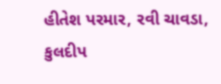હીતેશ પરમાર, રવી ચાવડા, કુલદીપ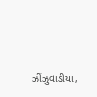ઝીંઝુવાડીયા,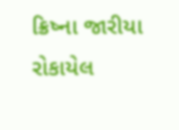ક્રિષ્ના જારીયા રોકાયેલ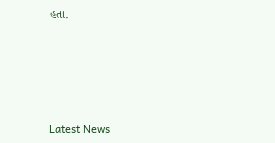હતા.






Latest News